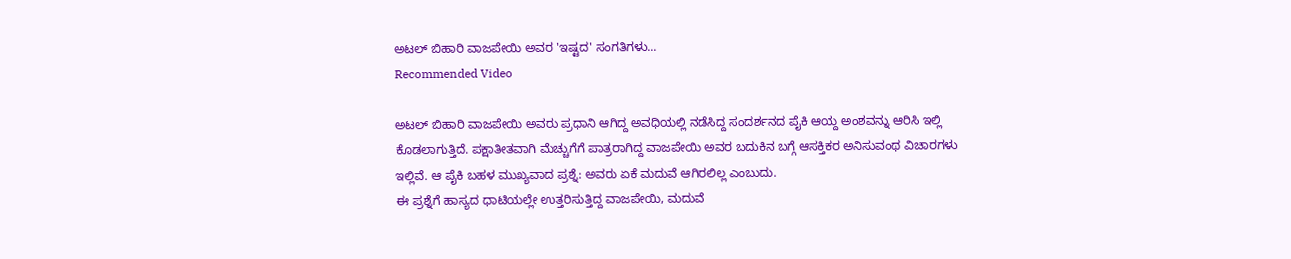ಅಟಲ್ ಬಿಹಾರಿ ವಾಜಪೇಯಿ ಅವರ 'ಇಷ್ಟದ' ಸಂಗತಿಗಳು...
Recommended Video

ಅಟಲ್ ಬಿಹಾರಿ ವಾಜಪೇಯಿ ಅವರು ಪ್ರಧಾನಿ ಆಗಿದ್ದ ಅವಧಿಯಲ್ಲಿ ನಡೆಸಿದ್ದ ಸಂದರ್ಶನದ ಪೈಕಿ ಆಯ್ದ ಅಂಶವನ್ನು ಆರಿಸಿ ಇಲ್ಲಿ ಕೊಡಲಾಗುತ್ತಿದೆ. ಪಕ್ಷಾತೀತವಾಗಿ ಮೆಚ್ಚುಗೆಗೆ ಪಾತ್ರರಾಗಿದ್ದ ವಾಜಪೇಯಿ ಅವರ ಬದುಕಿನ ಬಗ್ಗೆ ಆಸಕ್ತಿಕರ ಅನಿಸುವಂಥ ವಿಚಾರಗಳು ಇಲ್ಲಿವೆ. ಆ ಪೈಕಿ ಬಹಳ ಮುಖ್ಯವಾದ ಪ್ರಶ್ನೆ: ಅವರು ಏಕೆ ಮದುವೆ ಆಗಿರಲಿಲ್ಲ ಎಂಬುದು.
ಈ ಪ್ರಶ್ನೆಗೆ ಹಾಸ್ಯದ ಧಾಟಿಯಲ್ಲೇ ಉತ್ತರಿಸುತ್ತಿದ್ದ ವಾಜಪೇಯಿ, ಮದುವೆ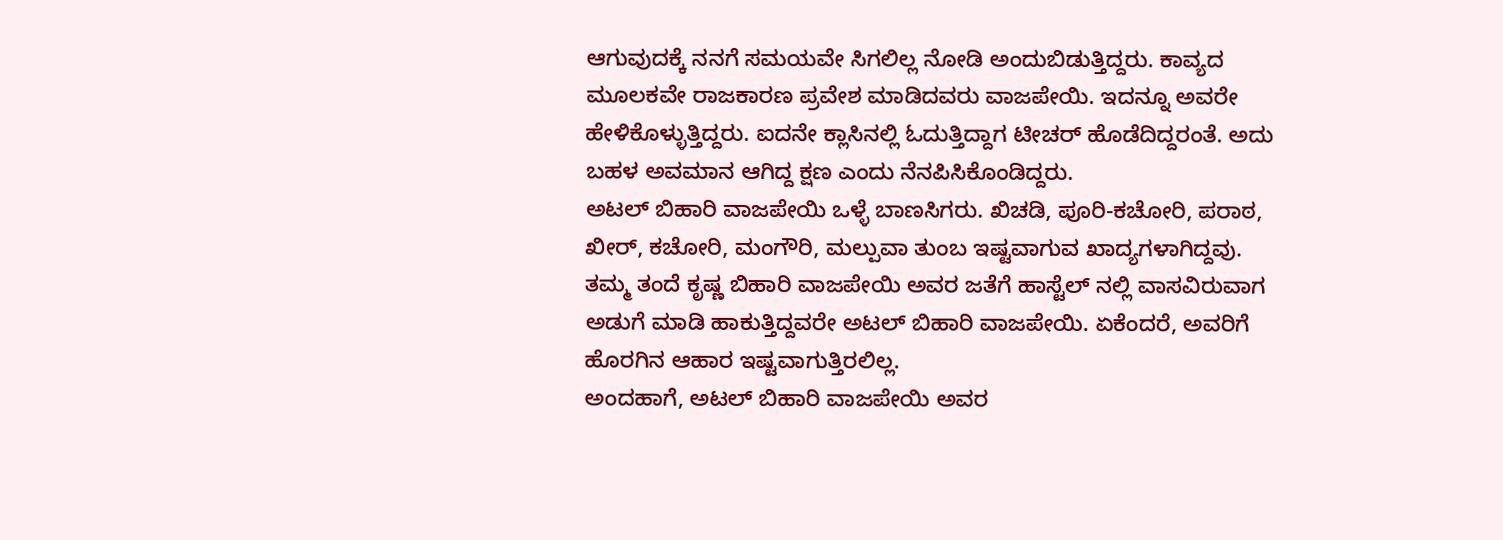ಆಗುವುದಕ್ಕೆ ನನಗೆ ಸಮಯವೇ ಸಿಗಲಿಲ್ಲ ನೋಡಿ ಅಂದುಬಿಡುತ್ತಿದ್ದರು. ಕಾವ್ಯದ ಮೂಲಕವೇ ರಾಜಕಾರಣ ಪ್ರವೇಶ ಮಾಡಿದವರು ವಾಜಪೇಯಿ. ಇದನ್ನೂ ಅವರೇ ಹೇಳಿಕೊಳ್ಳುತ್ತಿದ್ದರು. ಐದನೇ ಕ್ಲಾಸಿನಲ್ಲಿ ಓದುತ್ತಿದ್ದಾಗ ಟೀಚರ್ ಹೊಡೆದಿದ್ದರಂತೆ. ಅದು ಬಹಳ ಅವಮಾನ ಆಗಿದ್ದ ಕ್ಷಣ ಎಂದು ನೆನಪಿಸಿಕೊಂಡಿದ್ದರು.
ಅಟಲ್ ಬಿಹಾರಿ ವಾಜಪೇಯಿ ಒಳ್ಳೆ ಬಾಣಸಿಗರು. ಖಿಚಡಿ, ಪೂರಿ-ಕಚೋರಿ, ಪರಾಠ, ಖೀರ್, ಕಚೋರಿ, ಮಂಗೌರಿ, ಮಲ್ಪುವಾ ತುಂಬ ಇಷ್ಟವಾಗುವ ಖಾದ್ಯಗಳಾಗಿದ್ದವು. ತಮ್ಮ ತಂದೆ ಕೃಷ್ಣ ಬಿಹಾರಿ ವಾಜಪೇಯಿ ಅವರ ಜತೆಗೆ ಹಾಸ್ಟೆಲ್ ನಲ್ಲಿ ವಾಸವಿರುವಾಗ ಅಡುಗೆ ಮಾಡಿ ಹಾಕುತ್ತಿದ್ದವರೇ ಅಟಲ್ ಬಿಹಾರಿ ವಾಜಪೇಯಿ. ಏಕೆಂದರೆ, ಅವರಿಗೆ ಹೊರಗಿನ ಆಹಾರ ಇಷ್ಟವಾಗುತ್ತಿರಲಿಲ್ಲ.
ಅಂದಹಾಗೆ, ಅಟಲ್ ಬಿಹಾರಿ ವಾಜಪೇಯಿ ಅವರ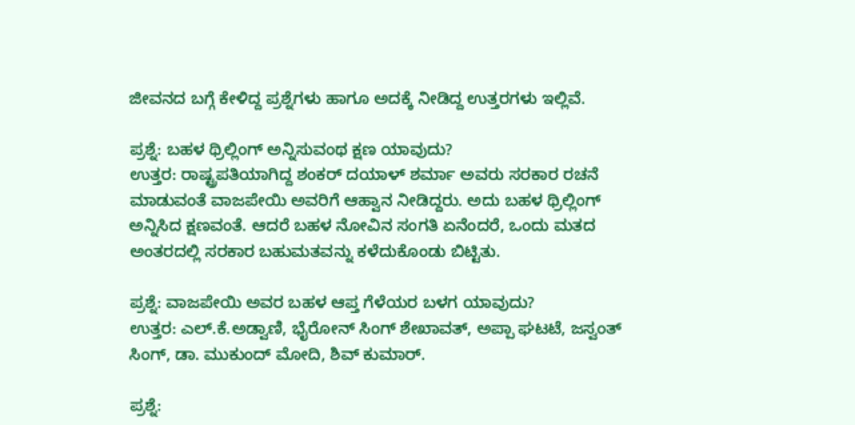ಜೀವನದ ಬಗ್ಗೆ ಕೇಳಿದ್ದ ಪ್ರಶ್ನೆಗಳು ಹಾಗೂ ಅದಕ್ಕೆ ನೀಡಿದ್ದ ಉತ್ತರಗಳು ಇಲ್ಲಿವೆ.

ಪ್ರಶ್ನೆ: ಬಹಳ ಥ್ರಿಲ್ಲಿಂಗ್ ಅನ್ನಿಸುವಂಥ ಕ್ಷಣ ಯಾವುದು?
ಉತ್ತರ: ರಾಷ್ಟ್ರಪತಿಯಾಗಿದ್ದ ಶಂಕರ್ ದಯಾಳ್ ಶರ್ಮಾ ಅವರು ಸರಕಾರ ರಚನೆ ಮಾಡುವಂತೆ ವಾಜಪೇಯಿ ಅವರಿಗೆ ಆಹ್ವಾನ ನೀಡಿದ್ದರು. ಅದು ಬಹಳ ಥ್ರಿಲ್ಲಿಂಗ್ ಅನ್ನಿಸಿದ ಕ್ಷಣವಂತೆ. ಆದರೆ ಬಹಳ ನೋವಿನ ಸಂಗತಿ ಏನೆಂದರೆ, ಒಂದು ಮತದ ಅಂತರದಲ್ಲಿ ಸರಕಾರ ಬಹುಮತವನ್ನು ಕಳೆದುಕೊಂಡು ಬಿಟ್ಟಿತು.

ಪ್ರಶ್ನೆ: ವಾಜಪೇಯಿ ಅವರ ಬಹಳ ಆಪ್ತ ಗೆಳೆಯರ ಬಳಗ ಯಾವುದು?
ಉತ್ತರ: ಎಲ್.ಕೆ.ಅಡ್ವಾಣಿ, ಭೈರೋನ್ ಸಿಂಗ್ ಶೇಖಾವತ್, ಅಪ್ಪಾ ಘಟಟೆ, ಜಸ್ವಂತ್ ಸಿಂಗ್, ಡಾ. ಮುಕುಂದ್ ಮೋದಿ, ಶಿವ್ ಕುಮಾರ್.

ಪ್ರಶ್ನೆ: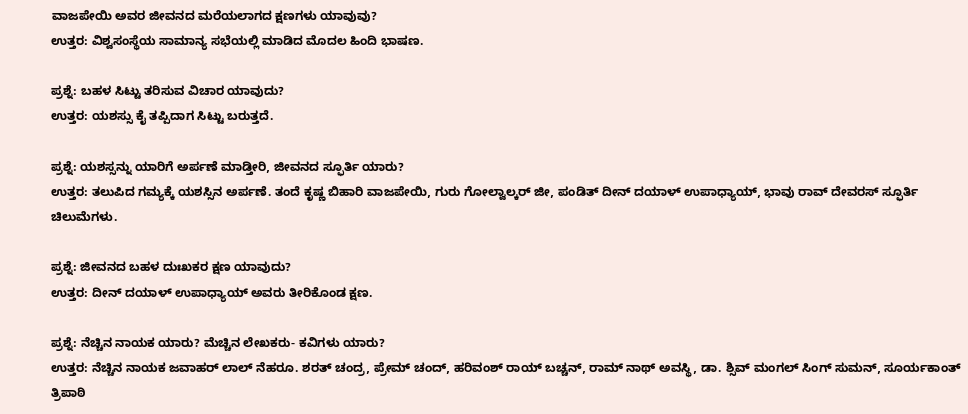ವಾಜಪೇಯಿ ಅವರ ಜೀವನದ ಮರೆಯಲಾಗದ ಕ್ಷಣಗಳು ಯಾವುವು?
ಉತ್ತರ: ವಿಶ್ವಸಂಸ್ಥೆಯ ಸಾಮಾನ್ಯ ಸಭೆಯಲ್ಲಿ ಮಾಡಿದ ಮೊದಲ ಹಿಂದಿ ಭಾಷಣ.

ಪ್ರಶ್ನೆ: ಬಹಳ ಸಿಟ್ಟು ತರಿಸುವ ವಿಚಾರ ಯಾವುದು?
ಉತ್ತರ: ಯಶಸ್ಸು ಕೈ ತಪ್ಪಿದಾಗ ಸಿಟ್ಟು ಬರುತ್ತದೆ.

ಪ್ರಶ್ನೆ: ಯಶಸ್ಸನ್ನು ಯಾರಿಗೆ ಅರ್ಪಣೆ ಮಾಡ್ತೀರಿ, ಜೀವನದ ಸ್ಫೂರ್ತಿ ಯಾರು?
ಉತ್ತರ: ತಲುಪಿದ ಗಮ್ಯಕ್ಕೆ ಯಶಸ್ಸಿನ ಅರ್ಪಣೆ. ತಂದೆ ಕೃಷ್ಣ ಬಿಹಾರಿ ವಾಜಪೇಯಿ, ಗುರು ಗೋಲ್ವಾಲ್ಕರ್ ಜೀ, ಪಂಡಿತ್ ದೀನ್ ದಯಾಳ್ ಉಪಾಧ್ಯಾಯ್, ಭಾವು ರಾವ್ ದೇವರಸ್ ಸ್ಫೂರ್ತಿ ಚಿಲುಮೆಗಳು.

ಪ್ರಶ್ನೆ: ಜೀವನದ ಬಹಳ ದುಃಖಕರ ಕ್ಷಣ ಯಾವುದು?
ಉತ್ತರ: ದೀನ್ ದಯಾಳ್ ಉಪಾಧ್ಯಾಯ್ ಅವರು ತೀರಿಕೊಂಡ ಕ್ಷಣ.

ಪ್ರಶ್ನೆ: ನೆಚ್ಚಿನ ನಾಯಕ ಯಾರು? ಮೆಚ್ಚಿನ ಲೇಖಕರು- ಕವಿಗಳು ಯಾರು?
ಉತ್ತರ: ನೆಚ್ಚಿನ ನಾಯಕ ಜವಾಹರ್ ಲಾಲ್ ನೆಹರೂ. ಶರತ್ ಚಂದ್ರ, ಪ್ರೇಮ್ ಚಂದ್, ಹರಿವಂಶ್ ರಾಯ್ ಬಚ್ಚನ್, ರಾಮ್ ನಾಥ್ ಅವಸ್ಥಿ, ಡಾ. ಶ್ಸಿವ್ ಮಂಗಲ್ ಸಿಂಗ್ ಸುಮನ್, ಸೂರ್ಯಕಾಂತ್ ತ್ರಿಪಾಠಿ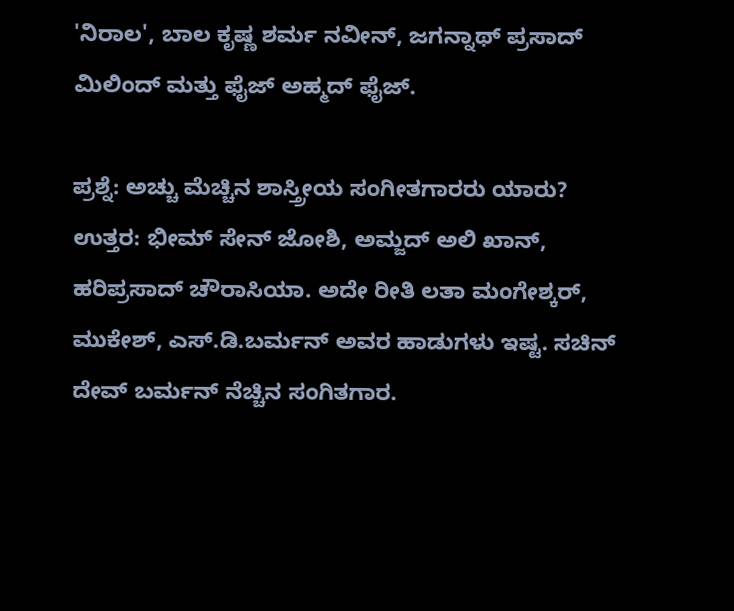'ನಿರಾಲ', ಬಾಲ ಕೃಷ್ಣ ಶರ್ಮ ನವೀನ್, ಜಗನ್ನಾಥ್ ಪ್ರಸಾದ್ ಮಿಲಿಂದ್ ಮತ್ತು ಫೈಜ್ ಅಹ್ಮದ್ ಫೈಜ್.

ಪ್ರಶ್ನೆ: ಅಚ್ಚು ಮೆಚ್ಚಿನ ಶಾಸ್ತ್ರೀಯ ಸಂಗೀತಗಾರರು ಯಾರು?
ಉತ್ತರ: ಭೀಮ್ ಸೇನ್ ಜೋಶಿ, ಅಮ್ಜದ್ ಅಲಿ ಖಾನ್, ಹರಿಪ್ರಸಾದ್ ಚೌರಾಸಿಯಾ. ಅದೇ ರೀತಿ ಲತಾ ಮಂಗೇಶ್ಕರ್, ಮುಕೇಶ್, ಎಸ್.ಡಿ.ಬರ್ಮನ್ ಅವರ ಹಾಡುಗಳು ಇಷ್ಟ. ಸಚಿನ್ ದೇವ್ ಬರ್ಮನ್ ನೆಚ್ಚಿನ ಸಂಗಿತಗಾರ.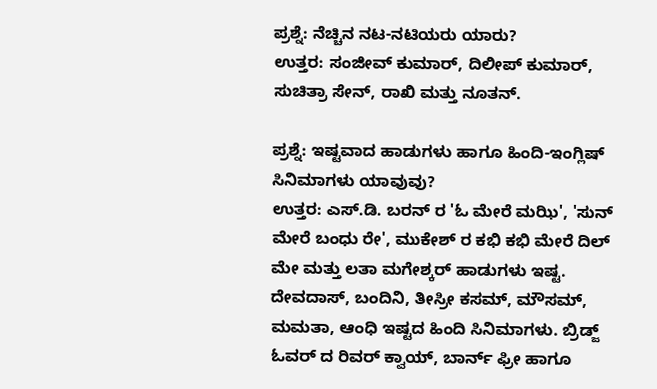ಪ್ರಶ್ನೆ: ನೆಚ್ಚಿನ ನಟ-ನಟಿಯರು ಯಾರು?
ಉತ್ತರ: ಸಂಜೀವ್ ಕುಮಾರ್, ದಿಲೀಪ್ ಕುಮಾರ್, ಸುಚಿತ್ರಾ ಸೇನ್, ರಾಖಿ ಮತ್ತು ನೂತನ್.

ಪ್ರಶ್ನೆ: ಇಷ್ಟವಾದ ಹಾಡುಗಳು ಹಾಗೂ ಹಿಂದಿ-ಇಂಗ್ಲಿಷ್ ಸಿನಿಮಾಗಳು ಯಾವುವು?
ಉತ್ತರ: ಎಸ್.ಡಿ. ಬರನ್ ರ 'ಓ ಮೇರೆ ಮಝಿ', 'ಸುನ್ ಮೇರೆ ಬಂಧು ರೇ', ಮುಕೇಶ್ ರ ಕಭಿ ಕಭಿ ಮೇರೆ ದಿಲ್ ಮೇ ಮತ್ತು ಲತಾ ಮಗೇಶ್ಕರ್ ಹಾಡುಗಳು ಇಷ್ಟ. ದೇವದಾಸ್, ಬಂದಿನಿ, ತೀಸ್ರೀ ಕಸಮ್, ಮೌಸಮ್, ಮಮತಾ, ಆಂಧಿ ಇಷ್ಟದ ಹಿಂದಿ ಸಿನಿಮಾಗಳು. ಬ್ರಿಡ್ಜ್ ಓವರ್ ದ ರಿವರ್ ಕ್ವಾಯ್, ಬಾರ್ನ್ ಫ್ರೀ ಹಾಗೂ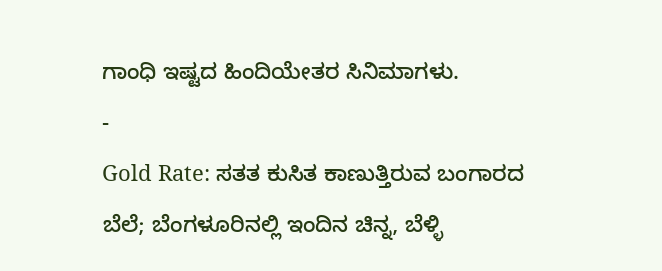ಗಾಂಧಿ ಇಷ್ಟದ ಹಿಂದಿಯೇತರ ಸಿನಿಮಾಗಳು.
-
Gold Rate: ಸತತ ಕುಸಿತ ಕಾಣುತ್ತಿರುವ ಬಂಗಾರದ ಬೆಲೆ; ಬೆಂಗಳೂರಿನಲ್ಲಿ ಇಂದಿನ ಚಿನ್ನ, ಬೆಳ್ಳಿ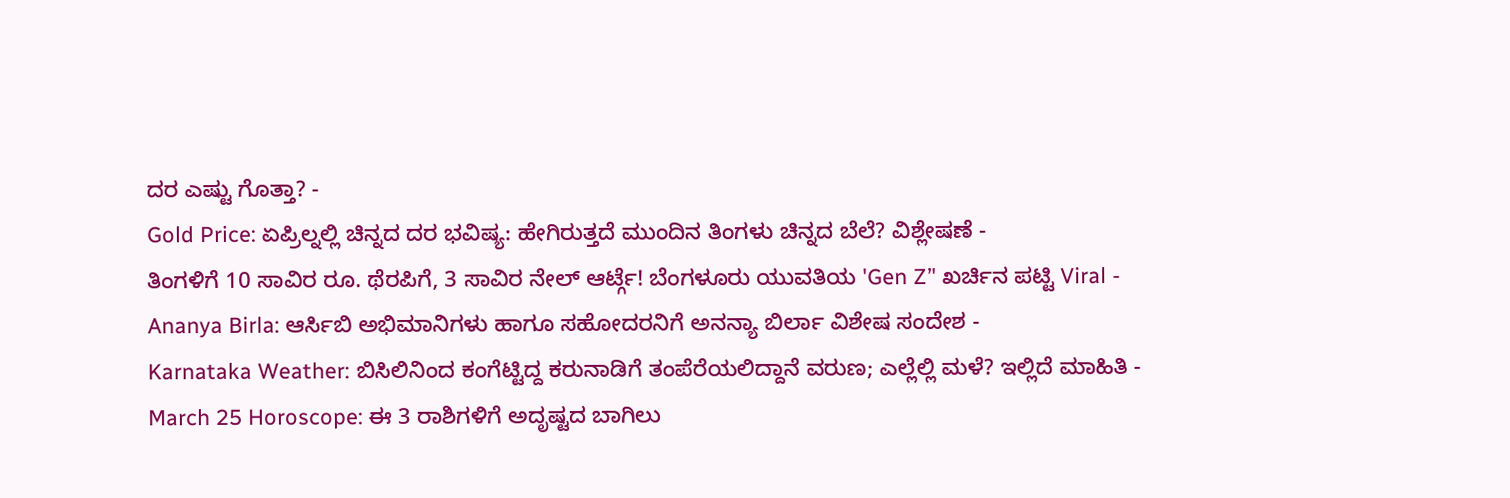ದರ ಎಷ್ಟು ಗೊತ್ತಾ? -
Gold Price: ಏಪ್ರಿಲ್ನಲ್ಲಿ ಚಿನ್ನದ ದರ ಭವಿಷ್ಯ: ಹೇಗಿರುತ್ತದೆ ಮುಂದಿನ ತಿಂಗಳು ಚಿನ್ನದ ಬೆಲೆ? ವಿಶ್ಲೇಷಣೆ -
ತಿಂಗಳಿಗೆ 10 ಸಾವಿರ ರೂ. ಥೆರಪಿಗೆ, 3 ಸಾವಿರ ನೇಲ್ ಆರ್ಟ್ಗೆ! ಬೆಂಗಳೂರು ಯುವತಿಯ 'Gen Z’' ಖರ್ಚಿನ ಪಟ್ಟಿ Viral -
Ananya Birla: ಆರ್ಸಿಬಿ ಅಭಿಮಾನಿಗಳು ಹಾಗೂ ಸಹೋದರನಿಗೆ ಅನನ್ಯಾ ಬಿರ್ಲಾ ವಿಶೇಷ ಸಂದೇಶ -
Karnataka Weather: ಬಿಸಿಲಿನಿಂದ ಕಂಗೆಟ್ಟಿದ್ದ ಕರುನಾಡಿಗೆ ತಂಪೆರೆಯಲಿದ್ದಾನೆ ವರುಣ; ಎಲ್ಲೆಲ್ಲಿ ಮಳೆ? ಇಲ್ಲಿದೆ ಮಾಹಿತಿ -
March 25 Horoscope: ಈ 3 ರಾಶಿಗಳಿಗೆ ಅದೃಷ್ಟದ ಬಾಗಿಲು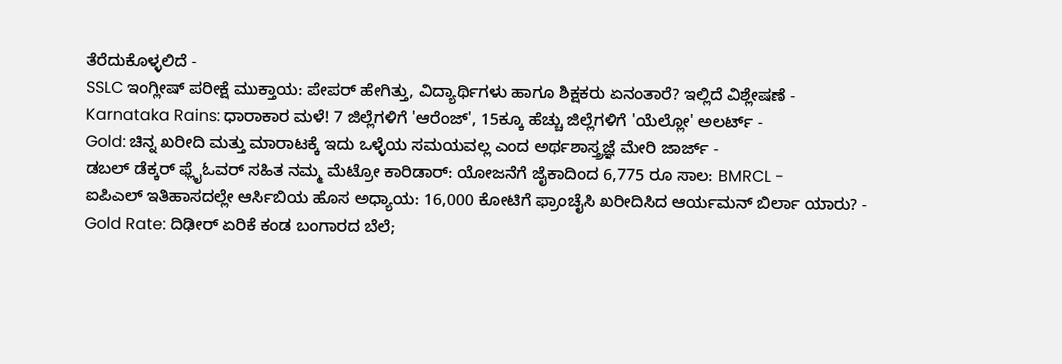ತೆರೆದುಕೊಳ್ಳಲಿದೆ -
SSLC ಇಂಗ್ಲೀಷ್ ಪರೀಕ್ಷೆ ಮುಕ್ತಾಯ: ಪೇಪರ್ ಹೇಗಿತ್ತು, ವಿದ್ಯಾರ್ಥಿಗಳು ಹಾಗೂ ಶಿಕ್ಷಕರು ಏನಂತಾರೆ? ಇಲ್ಲಿದೆ ವಿಶ್ಲೇಷಣೆ -
Karnataka Rains: ಧಾರಾಕಾರ ಮಳೆ! 7 ಜಿಲ್ಲೆಗಳಿಗೆ 'ಆರೆಂಜ್', 15ಕ್ಕೂ ಹೆಚ್ಚು ಜಿಲ್ಲೆಗಳಿಗೆ 'ಯೆಲ್ಲೋ' ಅಲರ್ಟ್ -
Gold: ಚಿನ್ನ ಖರೀದಿ ಮತ್ತು ಮಾರಾಟಕ್ಕೆ ಇದು ಒಳ್ಳೆಯ ಸಮಯವಲ್ಲ ಎಂದ ಅರ್ಥಶಾಸ್ತ್ರಜ್ಞೆ ಮೇರಿ ಜಾರ್ಜ್ -
ಡಬಲ್ ಡೆಕ್ಕರ್ ಫ್ಲೈಓವರ್ ಸಹಿತ ನಮ್ಮ ಮೆಟ್ರೋ ಕಾರಿಡಾರ್: ಯೋಜನೆಗೆ ಜೈಕಾದಿಂದ 6,775 ರೂ ಸಾಲ: BMRCL -
ಐಪಿಎಲ್ ಇತಿಹಾಸದಲ್ಲೇ ಆರ್ಸಿಬಿಯ ಹೊಸ ಅಧ್ಯಾಯ: 16,000 ಕೋಟಿಗೆ ಫ್ರಾಂಚೈಸಿ ಖರೀದಿಸಿದ ಆರ್ಯಮನ್ ಬಿರ್ಲಾ ಯಾರು? -
Gold Rate: ದಿಢೀರ್ ಏರಿಕೆ ಕಂಡ ಬಂಗಾರದ ಬೆಲೆ;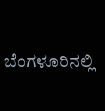ಬೆಂಗಳೂರಿನಲ್ಲಿ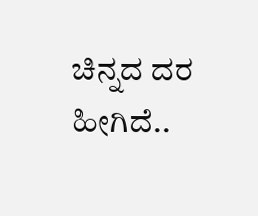ಚಿನ್ನದ ದರ ಹೀಗಿದೆ..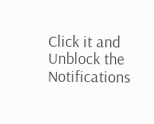Click it and Unblock the Notifications